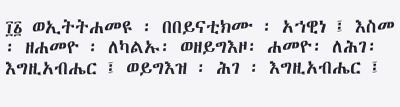፲፩ ወኢትትሐመዩ ፡ በበይናቲክሙ ፡ አኀዊነ ፤ እስመ ፡ ዘሐመዮ ፡ ለካልኡ፡ ወዘይግእዞ፡ ሐመዮ፡ ለሕገ፡ እግዚአብሔር ፤ ወይግእዝ ፡ ሕገ ፡ እግዚአብሔር ፤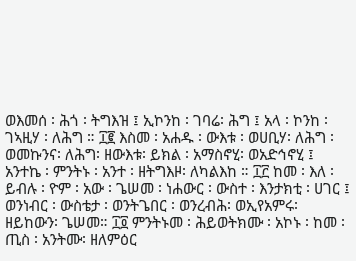ወእመሰ ፡ ሕጎ ፡ ትግእዝ ፤ ኢኮንከ ፡ ገባሬ፡ ሕግ ፤ አላ ፡ ኮንከ ፡ ገኣዚሃ ፡ ለሕግ ። ፲፪ እስመ ፡ አሐዱ ፡ ውእቱ ፡ ወሀቢሃ፡ ለሕግ ፡ ወመኩንና፡ ለሕግ፡ ዘውእቱ፡ ይክል ፡ አማስኖሂ፡ ወአድኅኖሂ ፤ አንተኬ ፡ ምንትኑ ፡ አንተ ፡ ዘትግእዞ፡ ለካልእከ ። ፲፫ ከመ ፡ እለ ፡ ይብሉ ፡ ዮም ፡ አው ፡ ጌሠመ ፡ ነሐውር ፡ ውስተ ፡ እንታክቲ ፡ ሀገር ፤ ወንነብር ፡ ውስቴታ ፡ ወንትጌበር ፡ ወንረብሕ፡ ወኢየአምሩ፡ ዘይከውን፡ ጌሠመ። ፲፬ ምንትኑመ ፡ ሕይወትክሙ ፡ አኮኑ ፡ ከመ ፡ ጢስ ፡ አንትሙ፡ ዘለምዕር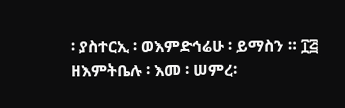፡ ያስተርኢ ፡ ወእምድኅሬሁ ፡ ይማስን ። ፲፭ ዘእምትቤሉ ፡ እመ ፡ ሠምረ፡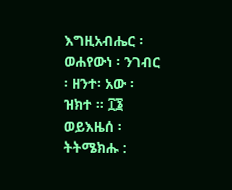እግዚአብሔር ፡ ወሐየውነ ፡ ንገብር ፡ ዘንተ፡ አው ፡ ዝክተ ። ፲፮ ወይእዜሰ ፡ ትትሜክሑ :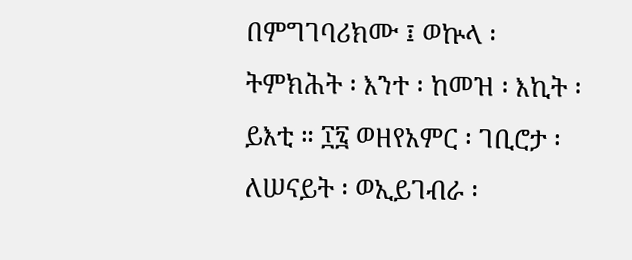በምግገባሪክሙ ፤ ወኵላ ፡ ትምክሕት ፡ እንተ ፡ ከመዝ ፡ እኪት ፡ ይእቲ ። ፲፯ ወዘየአምር ፡ ገቢሮታ ፡ ለሠናይት ፡ ወኢይገብራ ፡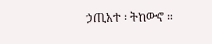ኃጢአተ ፡ ትከውኖ ።